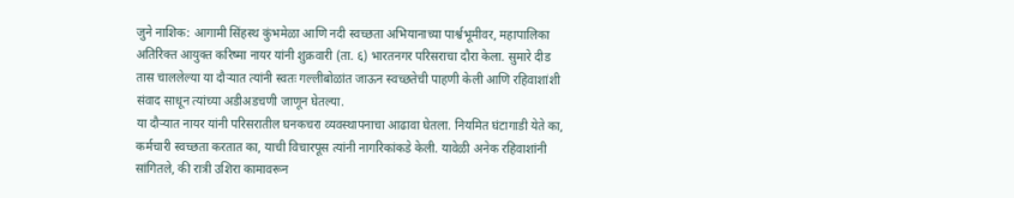जुने नाशिक: आगामी सिंहस्थ कुंभमेळा आणि नदी स्वच्छता अभियानाच्या पार्श्वभूमीवर, महापालिका अतिरिक्त आयुक्त करिष्मा नायर यांनी शुक्रवारी (ता. ६) भारतनगर परिसराचा दौरा केला. सुमारे दीड तास चाललेल्या या दौऱ्यात त्यांनी स्वतः गल्लीबोळांत जाऊन स्वच्छतेची पाहणी केली आणि रहिवाशांशी संवाद साधून त्यांच्या अडीअडचणी जाणून घेतल्या.
या दौऱ्यात नायर यांनी परिसरातील घनकचरा व्यवस्थापनाचा आढावा घेतला. नियमित घंटागाडी येते का, कर्मचारी स्वच्छता करतात का, याची विचारपूस त्यांनी नागरिकांकडे केली. यावेळी अनेक रहिवाशांनी सांगितले, की रात्री उशिरा कामावरून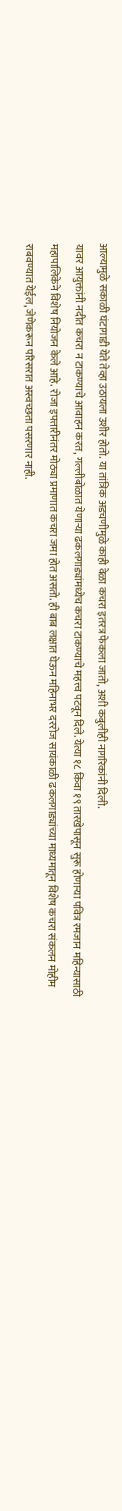आल्यामुळे सकाळी घंटागाडी येते तेव्हा उठायला उशीर होतो. या तांत्रिक अडचणीमुळे काही वेळा कचरा इतरत्र फेकला जातो, अशी कबुलीही नागरिकांनी दिली.
यावर आयुक्तांनी नदीत कचरा न टाकण्याचे आवाहन करत, गल्लीबोळात येणाऱ्या ढकलगाड्यांमध्येच कचरा टाकण्याचे महत्त्व पटवून दिले. येत्या १८ किंवा १९ तारखेपासून सुरू होणाऱ्या पवित्र रमजान महिन्यासाठी महापालिकेने विशेष नियोजन केले आहे. रोजा इफ्तारीनंतर मोठ्या प्रमाणात कचरा जमा होत असतो. ही बाब लक्षात घेऊन महिनाभर दररोज सायंकाळी ढकलगाड्यांच्या माध्यमातून विशेष कचरा संकलन मोहीम राबवण्यात येईल, जेणेकरून परिसरात अस्वच्छता पसरणार नाही.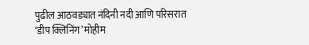पुढील आठवड्यात नंदिनी नदी आणि परिसरात ‘डीप क्लिनिंग’ मोहीम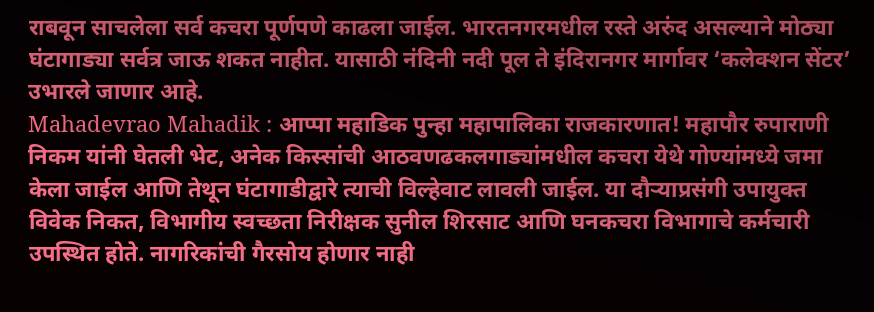राबवून साचलेला सर्व कचरा पूर्णपणे काढला जाईल. भारतनगरमधील रस्ते अरुंद असल्याने मोठ्या घंटागाड्या सर्वत्र जाऊ शकत नाहीत. यासाठी नंदिनी नदी पूल ते इंदिरानगर मार्गावर ‘कलेक्शन सेंटर’ उभारले जाणार आहे.
Mahadevrao Mahadik : आप्पा महाडिक पुन्हा महापालिका राजकारणात! महापौर रुपाराणी निकम यांनी घेतली भेट, अनेक किस्सांची आठवणढकलगाड्यांमधील कचरा येथे गोण्यांमध्ये जमा केला जाईल आणि तेथून घंटागाडीद्वारे त्याची विल्हेवाट लावली जाईल. या दौऱ्याप्रसंगी उपायुक्त विवेक निकत, विभागीय स्वच्छता निरीक्षक सुनील शिरसाट आणि घनकचरा विभागाचे कर्मचारी उपस्थित होते. नागरिकांची गैरसोय होणार नाही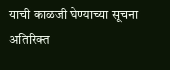याची काळजी घेण्याच्या सूचना अतिरिक्त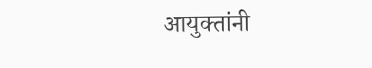आयुक्तांनी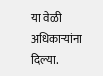या वेळी अधिकाऱ्यांना दिल्या.